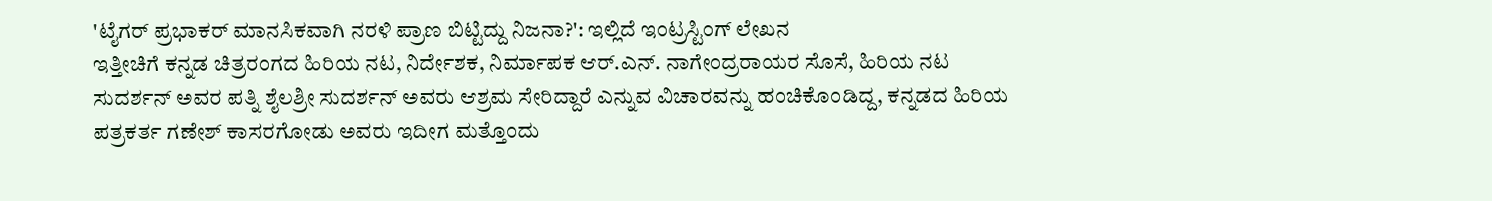'ಟೈಗರ್ ಪ್ರಭಾಕರ್ ಮಾನಸಿಕವಾಗಿ ನರಳಿ ಪ್ರಾಣ ಬಿಟ್ಟಿದ್ದು ನಿಜನಾ?': ಇಲ್ಲಿದೆ ಇಂಟ್ರಸ್ಟಿಂಗ್ ಲೇಖನ
ಇತ್ತೀಚಿಗೆ ಕನ್ನಡ ಚಿತ್ರರಂಗದ ಹಿರಿಯ ನಟ, ನಿರ್ದೇಶಕ, ನಿರ್ಮಾಪಕ ಆರ್.ಎನ್. ನಾಗೇಂದ್ರರಾಯರ ಸೊಸೆ, ಹಿರಿಯ ನಟ ಸುದರ್ಶನ್ ಅವರ ಪತ್ನಿ ಶೈಲಶ್ರೀ ಸುದರ್ಶನ್ ಅವರು ಆಶ್ರಮ ಸೇರಿದ್ದಾರೆ ಎನ್ನುವ ವಿಚಾರವನ್ನು ಹಂಚಿಕೊಂಡಿದ್ದ, ಕನ್ನಡದ ಹಿರಿಯ ಪತ್ರಕರ್ತ ಗಣೇಶ್ ಕಾಸರಗೋಡು ಅವರು ಇದೀಗ ಮತ್ತೊಂದು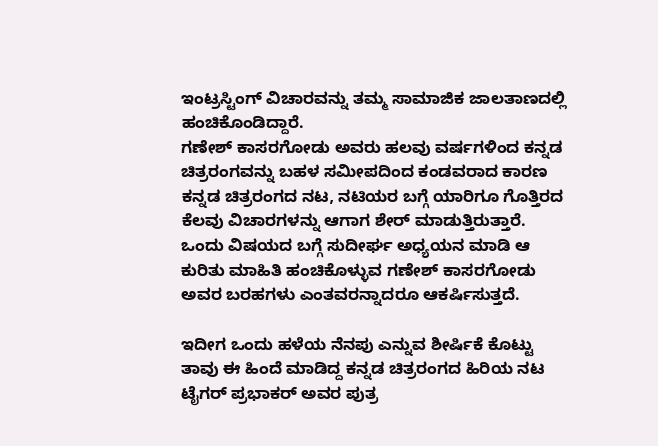ಇಂಟ್ರಸ್ಟಿಂಗ್ ವಿಚಾರವನ್ನು ತಮ್ಮ ಸಾಮಾಜಿಕ ಜಾಲತಾಣದಲ್ಲಿ ಹಂಚಿಕೊಂಡಿದ್ದಾರೆ.
ಗಣೇಶ್ ಕಾಸರಗೋಡು ಅವರು ಹಲವು ವರ್ಷಗಳಿಂದ ಕನ್ನಡ ಚಿತ್ರರಂಗವನ್ನು ಬಹಳ ಸಮೀಪದಿಂದ ಕಂಡವರಾದ ಕಾರಣ ಕನ್ನಡ ಚಿತ್ರರಂಗದ ನಟ, ನಟಿಯರ ಬಗ್ಗೆ ಯಾರಿಗೂ ಗೊತ್ತಿರದ ಕೆಲವು ವಿಚಾರಗಳನ್ನು ಆಗಾಗ ಶೇರ್ ಮಾಡುತ್ತಿರುತ್ತಾರೆ. ಒಂದು ವಿಷಯದ ಬಗ್ಗೆ ಸುದೀರ್ಘ ಅಧ್ಯಯನ ಮಾಡಿ ಆ ಕುರಿತು ಮಾಹಿತಿ ಹಂಚಿಕೊಳ್ಳುವ ಗಣೇಶ್ ಕಾಸರಗೋಡು ಅವರ ಬರಹಗಳು ಎಂತವರನ್ನಾದರೂ ಆಕರ್ಷಿಸುತ್ತದೆ.

ಇದೀಗ ಒಂದು ಹಳೆಯ ನೆನಪು ಎನ್ನುವ ಶೀರ್ಷಿಕೆ ಕೊಟ್ಟು ತಾವು ಈ ಹಿಂದೆ ಮಾಡಿದ್ದ ಕನ್ನಡ ಚಿತ್ರರಂಗದ ಹಿರಿಯ ನಟ ಟೈಗರ್ ಪ್ರಭಾಕರ್ ಅವರ ಪುತ್ರ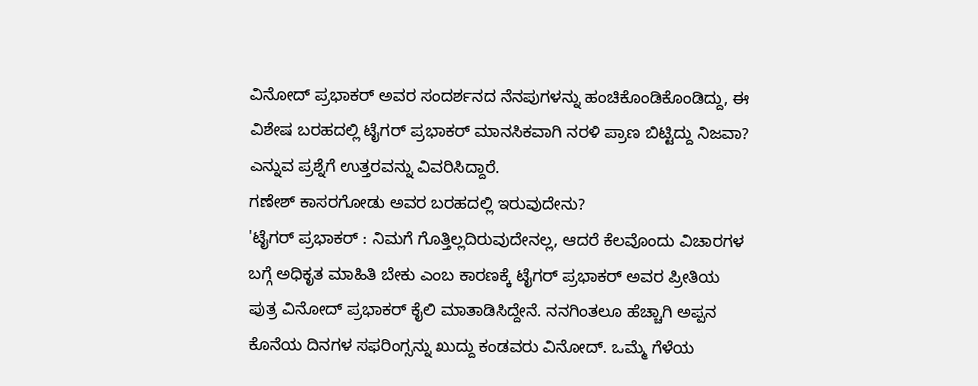ವಿನೋದ್ ಪ್ರಭಾಕರ್ ಅವರ ಸಂದರ್ಶನದ ನೆನಪುಗಳನ್ನು ಹಂಚಿಕೊಂಡಿಕೊಂಡಿದ್ದು, ಈ ವಿಶೇಷ ಬರಹದಲ್ಲಿ ಟೈಗರ್ ಪ್ರಭಾಕರ್ ಮಾನಸಿಕವಾಗಿ ನರಳಿ ಪ್ರಾಣ ಬಿಟ್ಟಿದ್ದು ನಿಜವಾ? ಎನ್ನುವ ಪ್ರಶ್ನೆಗೆ ಉತ್ತರವನ್ನು ವಿವರಿಸಿದ್ದಾರೆ.
ಗಣೇಶ್ ಕಾಸರಗೋಡು ಅವರ ಬರಹದಲ್ಲಿ ಇರುವುದೇನು?
'ಟೈಗರ್ ಪ್ರಭಾಕರ್ : ನಿಮಗೆ ಗೊತ್ತಿಲ್ಲದಿರುವುದೇನಲ್ಲ, ಆದರೆ ಕೆಲವೊಂದು ವಿಚಾರಗಳ ಬಗ್ಗೆ ಅಧಿಕೃತ ಮಾಹಿತಿ ಬೇಕು ಎಂಬ ಕಾರಣಕ್ಕೆ ಟೈಗರ್ ಪ್ರಭಾಕರ್ ಅವರ ಪ್ರೀತಿಯ ಪುತ್ರ ವಿನೋದ್ ಪ್ರಭಾಕರ್ ಕೈಲಿ ಮಾತಾಡಿಸಿದ್ದೇನೆ. ನನಗಿಂತಲೂ ಹೆಚ್ಚಾಗಿ ಅಪ್ಪನ ಕೊನೆಯ ದಿನಗಳ ಸಫರಿಂಗ್ಸನ್ನು ಖುದ್ದು ಕಂಡವರು ವಿನೋದ್. ಒಮ್ಮೆ ಗೆಳೆಯ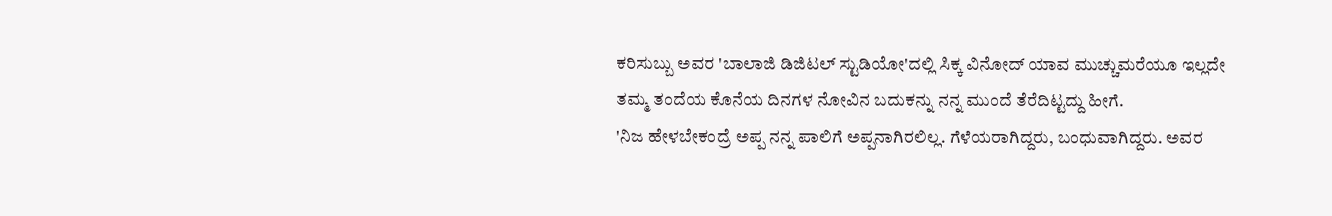ಕರಿಸುಬ್ಬು ಅವರ 'ಬಾಲಾಜಿ ಡಿಜಿಟಲ್ ಸ್ಟುಡಿಯೋ'ದಲ್ಲಿ ಸಿಕ್ಕ ವಿನೋದ್ ಯಾವ ಮುಚ್ಚುಮರೆಯೂ ಇಲ್ಲದೇ ತಮ್ಮ ತಂದೆಯ ಕೊನೆಯ ದಿನಗಳ ನೋವಿನ ಬದುಕನ್ನು ನನ್ನ ಮುಂದೆ ತೆರೆದಿಟ್ಟದ್ದು ಹೀಗೆ.
'ನಿಜ ಹೇಳಬೇಕಂದ್ರೆ ಅಪ್ಪ ನನ್ನ ಪಾಲಿಗೆ ಅಪ್ಪನಾಗಿರಲಿಲ್ಲ. ಗೆಳೆಯರಾಗಿದ್ದರು, ಬಂಧುವಾಗಿದ್ದರು. ಅವರ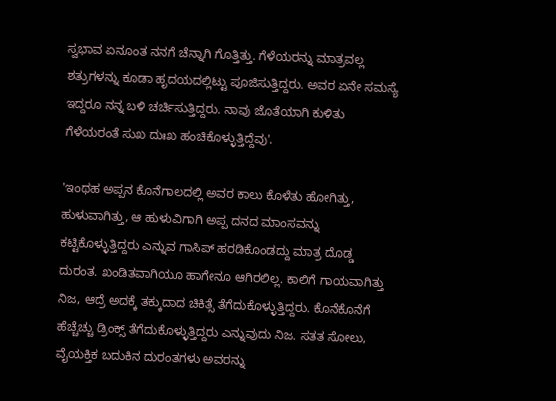ಸ್ವಭಾವ ಏನೂಂತ ನನಗೆ ಚೆನ್ನಾಗಿ ಗೊತ್ತಿತ್ತು. ಗೆಳೆಯರನ್ನು ಮಾತ್ರವಲ್ಲ ಶತ್ರುಗಳನ್ನು ಕೂಡಾ ಹೃದಯದಲ್ಲಿಟ್ಟು ಪೂಜಿಸುತ್ತಿದ್ದರು. ಅವರ ಏನೇ ಸಮಸ್ಯೆ ಇದ್ದರೂ ನನ್ನ ಬಳಿ ಚರ್ಚಿಸುತ್ತಿದ್ದರು. ನಾವು ಜೊತೆಯಾಗಿ ಕುಳಿತು ಗೆಳೆಯರಂತೆ ಸುಖ ದುಃಖ ಹಂಚಿಕೊಳ್ಳುತ್ತಿದ್ದೆವು'.

'ಇಂಥಹ ಅಪ್ಪನ ಕೊನೆಗಾಲದಲ್ಲಿ ಅವರ ಕಾಲು ಕೊಳೆತು ಹೋಗಿತ್ತು, ಹುಳುವಾಗಿತ್ತು, ಆ ಹುಳುವಿಗಾಗಿ ಅಪ್ಪ ದನದ ಮಾಂಸವನ್ನು ಕಟ್ಟಿಕೊಳ್ಳುತ್ತಿದ್ದರು ಎನ್ನುವ ಗಾಸಿಪ್ ಹರಡಿಕೊಂಡದ್ದು ಮಾತ್ರ ದೊಡ್ಡ ದುರಂತ. ಖಂಡಿತವಾಗಿಯೂ ಹಾಗೇನೂ ಆಗಿರಲಿಲ್ಲ. ಕಾಲಿಗೆ ಗಾಯವಾಗಿತ್ತು ನಿಜ, ಆದ್ರೆ ಅದಕ್ಕೆ ತಕ್ಕುದಾದ ಚಿಕಿತ್ಸೆ ತೆಗೆದುಕೊಳ್ಳುತ್ತಿದ್ದರು. ಕೊನೆಕೊನೆಗೆ ಹೆಚ್ಚೆಚ್ಚು ಡ್ರಿಂಕ್ಸ್ ತೆಗೆದುಕೊಳ್ಳುತ್ತಿದ್ದರು ಎನ್ನುವುದು ನಿಜ. ಸತತ ಸೋಲು, ವೈಯಕ್ತಿಕ ಬದುಕಿನ ದುರಂತಗಳು ಅವರನ್ನು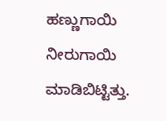ಹಣ್ಣುಗಾಯಿ ನೀರುಗಾಯಿ ಮಾಡಿಬಿಟ್ಟಿತ್ತು.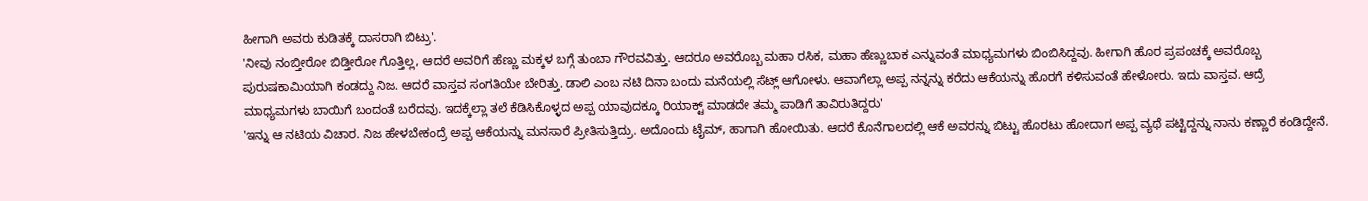ಹೀಗಾಗಿ ಅವರು ಕುಡಿತಕ್ಕೆ ದಾಸರಾಗಿ ಬಿಟ್ರು'.
'ನೀವು ನಂಬ್ತೀರೋ ಬಿಡ್ತೀರೋ ಗೊತ್ತಿಲ್ಲ, ಆದರೆ ಅವರಿಗೆ ಹೆಣ್ಣು ಮಕ್ಕಳ ಬಗ್ಗೆ ತುಂಬಾ ಗೌರವವಿತ್ತು. ಆದರೂ ಅವರೊಬ್ಬ ಮಹಾ ರಸಿಕ, ಮಹಾ ಹೆಣ್ಣುಬಾಕ ಎನ್ನುವಂತೆ ಮಾಧ್ಯಮಗಳು ಬಿಂಬಿಸಿದ್ದವು. ಹೀಗಾಗಿ ಹೊರ ಪ್ರಪಂಚಕ್ಕೆ ಅವರೊಬ್ಬ ಪುರುಷಕಾಮಿಯಾಗಿ ಕಂಡದ್ದು ನಿಜ. ಆದರೆ ವಾಸ್ತವ ಸಂಗತಿಯೇ ಬೇರಿತ್ತು. ಡಾಲಿ ಎಂಬ ನಟಿ ದಿನಾ ಬಂದು ಮನೆಯಲ್ಲಿ ಸೆಟ್ಲ್ ಆಗೋಳು. ಆವಾಗೆಲ್ಲಾ ಅಪ್ಪ ನನ್ನನ್ನು ಕರೆದು ಆಕೆಯನ್ನು ಹೊರಗೆ ಕಳಿಸುವಂತೆ ಹೇಳೋರು. ಇದು ವಾಸ್ತವ. ಆದ್ರೆ ಮಾಧ್ಯಮಗಳು ಬಾಯಿಗೆ ಬಂದಂತೆ ಬರೆದವು. ಇದಕ್ಕೆಲ್ಲಾ ತಲೆ ಕೆಡಿಸಿಕೊಳ್ಳದ ಅಪ್ಪ ಯಾವುದಕ್ಕೂ ರಿಯಾಕ್ಟ್ ಮಾಡದೇ ತಮ್ಮ ಪಾಡಿಗೆ ತಾವಿರುತಿದ್ದರು'
'ಇನ್ನು ಆ ನಟಿಯ ವಿಚಾರ. ನಿಜ ಹೇಳಬೇಕಂದ್ರೆ ಅಪ್ಪ ಆಕೆಯನ್ನು ಮನಸಾರೆ ಪ್ರೀತಿಸುತ್ತಿದ್ರು. ಅದೊಂದು ಟೈಮ್, ಹಾಗಾಗಿ ಹೋಯಿತು. ಆದರೆ ಕೊನೆಗಾಲದಲ್ಲಿ ಆಕೆ ಅವರನ್ನು ಬಿಟ್ಟು ಹೊರಟು ಹೋದಾಗ ಅಪ್ಪ ವ್ಯಥೆ ಪಟ್ಟಿದ್ದನ್ನು ನಾನು ಕಣ್ಣಾರೆ ಕಂಡಿದ್ದೇನೆ.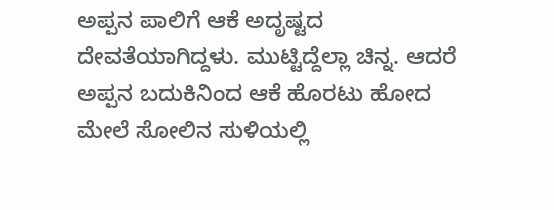ಅಪ್ಪನ ಪಾಲಿಗೆ ಆಕೆ ಅದೃಷ್ಟದ ದೇವತೆಯಾಗಿದ್ದಳು. ಮುಟ್ಟಿದ್ದೆಲ್ಲಾ ಚಿನ್ನ. ಆದರೆ ಅಪ್ಪನ ಬದುಕಿನಿಂದ ಆಕೆ ಹೊರಟು ಹೋದ ಮೇಲೆ ಸೋಲಿನ ಸುಳಿಯಲ್ಲಿ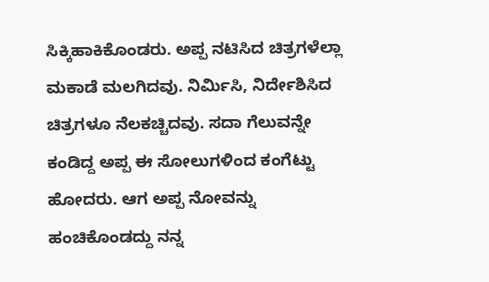ಸಿಕ್ಕಿಹಾಕಿಕೊಂಡರು. ಅಪ್ಪ ನಟಿಸಿದ ಚಿತ್ರಗಳೆಲ್ಲಾ ಮಕಾಡೆ ಮಲಗಿದವು. ನಿರ್ಮಿಸಿ, ನಿರ್ದೇಶಿಸಿದ ಚಿತ್ರಗಳೂ ನೆಲಕಚ್ಚಿದವು. ಸದಾ ಗೆಲುವನ್ನೇ ಕಂಡಿದ್ದ ಅಪ್ಪ ಈ ಸೋಲುಗಳಿಂದ ಕಂಗೆಟ್ಟು ಹೋದರು. ಆಗ ಅಪ್ಪ ನೋವನ್ನು ಹಂಚಿಕೊಂಡದ್ದು ನನ್ನ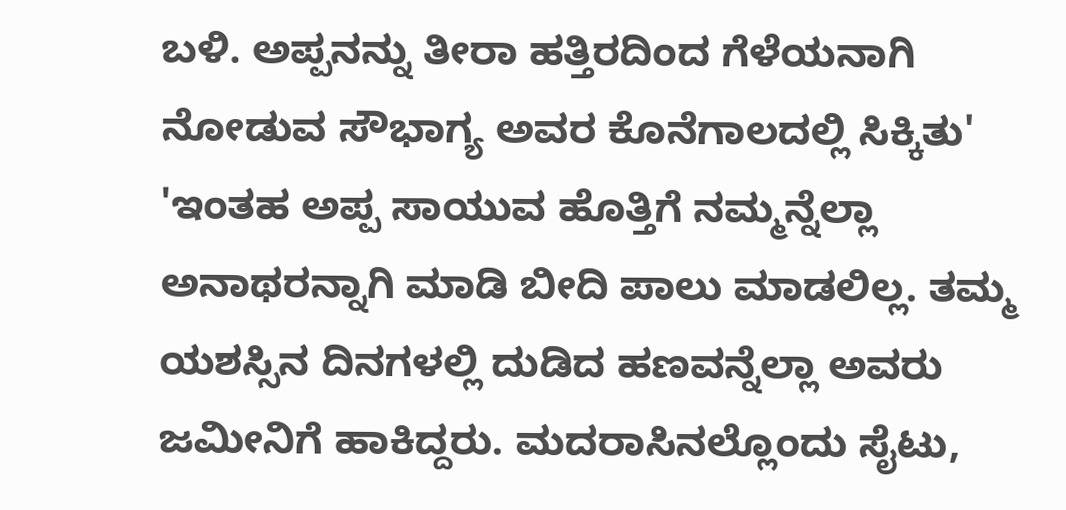ಬಳಿ. ಅಪ್ಪನನ್ನು ತೀರಾ ಹತ್ತಿರದಿಂದ ಗೆಳೆಯನಾಗಿ ನೋಡುವ ಸೌಭಾಗ್ಯ ಅವರ ಕೊನೆಗಾಲದಲ್ಲಿ ಸಿಕ್ಕಿತು'
'ಇಂತಹ ಅಪ್ಪ ಸಾಯುವ ಹೊತ್ತಿಗೆ ನಮ್ಮನ್ನೆಲ್ಲಾ ಅನಾಥರನ್ನಾಗಿ ಮಾಡಿ ಬೀದಿ ಪಾಲು ಮಾಡಲಿಲ್ಲ. ತಮ್ಮ ಯಶಸ್ಸಿನ ದಿನಗಳಲ್ಲಿ ದುಡಿದ ಹಣವನ್ನೆಲ್ಲಾ ಅವರು ಜಮೀನಿಗೆ ಹಾಕಿದ್ದರು. ಮದರಾಸಿನಲ್ಲೊಂದು ಸೈಟು,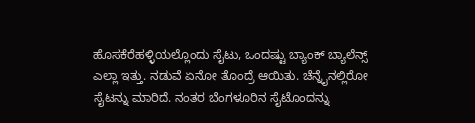ಹೊಸಕೆರೆಹಳ್ಳಿಯಲ್ಲೊಂದು ಸೈಟು, ಒಂದಷ್ಟು ಬ್ಯಾಂಕ್ ಬ್ಯಾಲೆನ್ಸ್ ಎಲ್ಲಾ ಇತ್ತು. ನಡುವೆ ಏನೋ ತೊಂದ್ರೆ ಆಯಿತು. ಚೆನ್ನೈನಲ್ಲಿರೋ ಸೈಟನ್ನು ಮಾರಿದೆ. ನಂತರ ಬೆಂಗಳೂರಿನ ಸೈಟೊಂದನ್ನು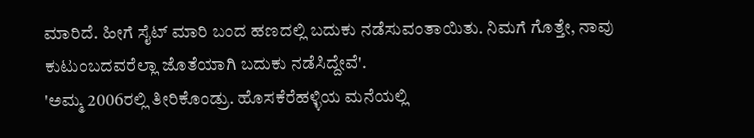ಮಾರಿದೆ. ಹೀಗೆ ಸೈಟ್ ಮಾರಿ ಬಂದ ಹಣದಲ್ಲಿ ಬದುಕು ನಡೆಸುವಂತಾಯಿತು. ನಿಮಗೆ ಗೊತ್ತೇ, ನಾವು ಕುಟುಂಬದವರೆಲ್ಲಾ ಜೊತೆಯಾಗಿ ಬದುಕು ನಡೆಸಿದ್ದೇವೆ'.
'ಅಮ್ಮ 2006ರಲ್ಲಿ ತೀರಿಕೊಂಡ್ರು. ಹೊಸಕೆರೆಹಳ್ಳಿಯ ಮನೆಯಲ್ಲಿ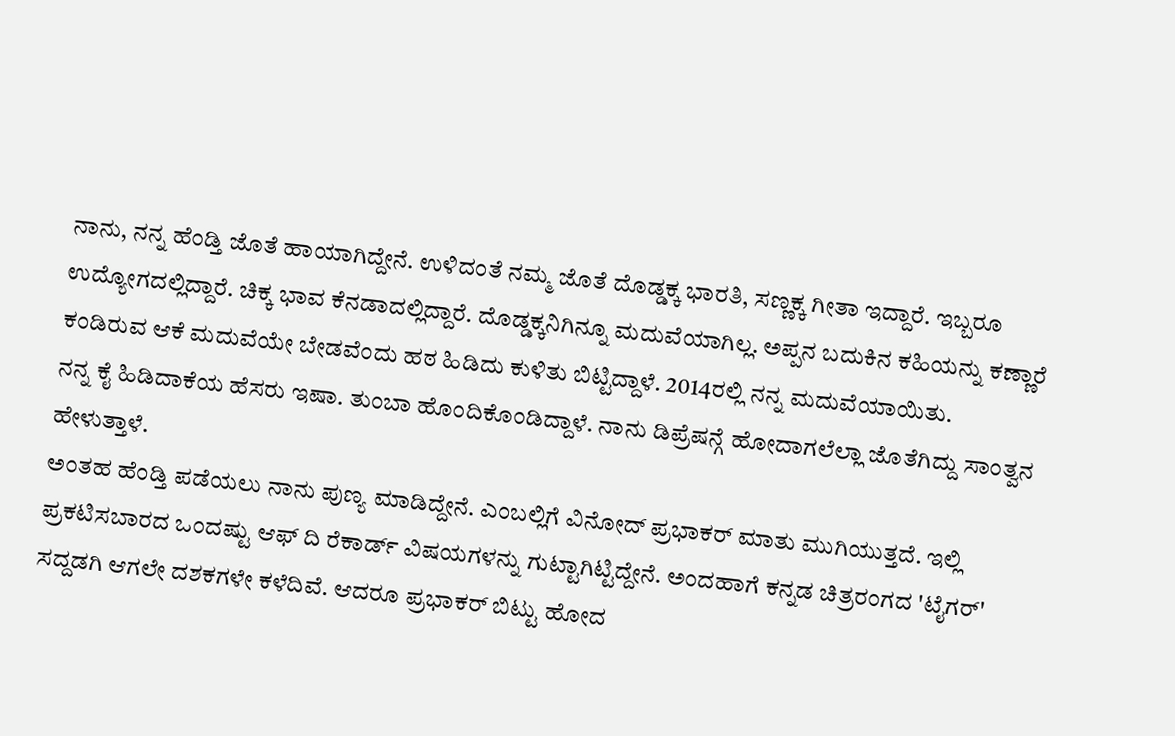ನಾನು, ನನ್ನ ಹೆಂಡ್ತಿ ಜೊತೆ ಹಾಯಾಗಿದ್ದೇನೆ. ಉಳಿದಂತೆ ನಮ್ಮ ಜೊತೆ ದೊಡ್ಡಕ್ಕ ಭಾರತಿ, ಸಣ್ಣಕ್ಕ ಗೀತಾ ಇದ್ದಾರೆ. ಇಬ್ಬರೂ ಉದ್ಯೋಗದಲ್ಲಿದ್ದಾರೆ. ಚಿಕ್ಕ ಭಾವ ಕೆನಡಾದಲ್ಲಿದ್ದಾರೆ. ದೊಡ್ಡಕ್ಕನಿಗಿನ್ನೂ ಮದುವೆಯಾಗಿಲ್ಲ. ಅಪ್ಪನ ಬದುಕಿನ ಕಹಿಯನ್ನು ಕಣ್ಣಾರೆ ಕಂಡಿರುವ ಆಕೆ ಮದುವೆಯೇ ಬೇಡವೆಂದು ಹಠ ಹಿಡಿದು ಕುಳಿತು ಬಿಟ್ಟಿದ್ದಾಳೆ. 2014ರಲ್ಲಿ ನನ್ನ ಮದುವೆಯಾಯಿತು.
ನನ್ನ ಕೈ ಹಿಡಿದಾಕೆಯ ಹೆಸರು ಇಷಾ. ತುಂಬಾ ಹೊಂದಿಕೊಂಡಿದ್ದಾಳೆ. ನಾನು ಡಿಪ್ರೆಷನ್ಗೆ ಹೋದಾಗಲೆಲ್ಲಾ ಜೊತೆಗಿದ್ದು ಸಾಂತ್ವನ ಹೇಳುತ್ತಾಳೆ.
ಅಂತಹ ಹೆಂಡ್ತಿ ಪಡೆಯಲು ನಾನು ಪುಣ್ಯ ಮಾಡಿದ್ದೇನೆ. ಎಂಬಲ್ಲಿಗೆ ವಿನೋದ್ ಪ್ರಭಾಕರ್ ಮಾತು ಮುಗಿಯುತ್ತದೆ. ಇಲ್ಲಿ ಪ್ರಕಟಿಸಬಾರದ ಒಂದಷ್ಟು ಆಫ್ ದಿ ರೆಕಾರ್ಡ್ ವಿಷಯಗಳನ್ನು ಗುಟ್ಟಾಗಿಟ್ಟಿದ್ದೇನೆ. ಅಂದಹಾಗೆ ಕನ್ನಡ ಚಿತ್ರರಂಗದ 'ಟೈಗರ್' ಸದ್ದಡಗಿ ಆಗಲೇ ದಶಕಗಳೇ ಕಳೆದಿವೆ. ಆದರೂ ಪ್ರಭಾಕರ್ ಬಿಟ್ಟು ಹೋದ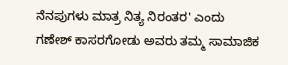ನೆನಪುಗಳು ಮಾತ್ರ ನಿತ್ಯ ನಿರಂತರ' ಎಂದು ಗಣೇಶ್ ಕಾಸರಗೋಡು ಅವರು ತಮ್ಮ ಸಾಮಾಜಿಕ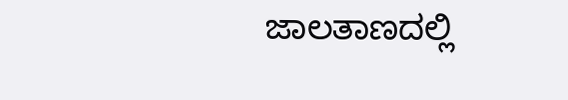ಜಾಲತಾಣದಲ್ಲಿ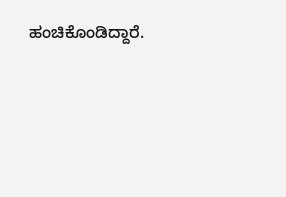ಹಂಚಿಕೊಂಡಿದ್ದಾರೆ.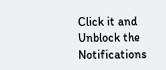Click it and Unblock the Notifications